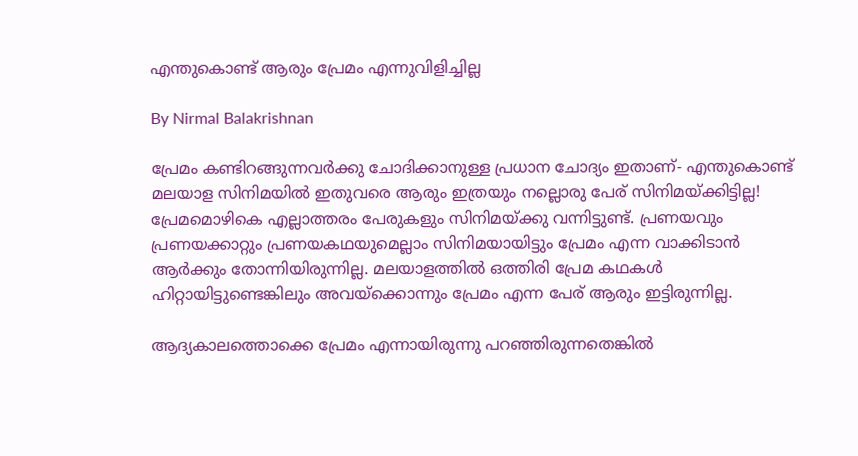എന്തുകൊണ്ട് ആരും പ്രേമം എന്നുവിളിച്ചില്ല

By Nirmal Balakrishnan

പ്രേമം കണ്ടിറങ്ങുന്നവര്‍ക്കു ചോദിക്കാനുള്ള പ്രധാന ചോദ്യം ഇതാണ്- എന്തുകൊണ്ട് മലയാള സിനിമയില്‍ ഇതുവരെ ആരും ഇത്രയും നല്ലൊരു പേര് സിനിമയ്ക്കിട്ടില്ല! പ്രേമമൊഴികെ എല്ലാത്തരം പേരുകളും സിനിമയ്ക്കു വന്നിട്ടുണ്ട്. പ്രണയവും പ്രണയക്കാറ്റും പ്രണയകഥയുമെല്ലാം സിനിമയായിട്ടും പ്രേമം എന്ന വാക്കിടാന്‍ ആര്‍ക്കും തോന്നിയിരുന്നില്ല. മലയാളത്തില്‍ ഒത്തിരി പ്രേമ കഥകള്‍ ഹിറ്റായിട്ടുണ്ടെങ്കിലും അവയ്‌ക്കൊന്നും പ്രേമം എന്ന പേര് ആരും ഇട്ടിരുന്നില്ല.

ആദ്യകാലത്തൊക്കെ പ്രേമം എന്നായിരുന്നു പറഞ്ഞിരുന്നതെങ്കില്‍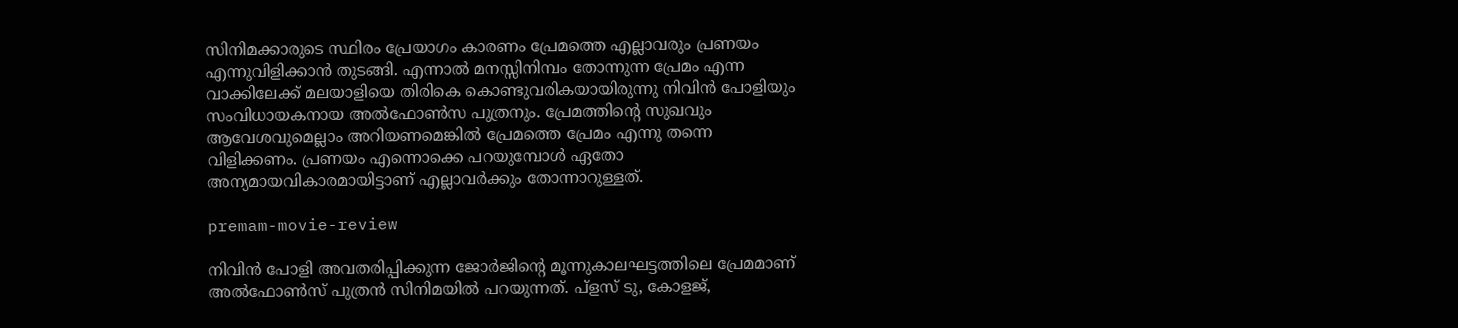സിനിമക്കാരുടെ സ്ഥിരം പ്രേയാഗം കാരണം പ്രേമത്തെ എല്ലാവരും പ്രണയം എന്നുവിളിക്കാന്‍ തുടങ്ങി. എന്നാല്‍ മനസ്സിനിമ്പം തോന്നുന്ന പ്രേമം എന്ന വാക്കിലേക്ക് മലയാളിയെ തിരികെ കൊണ്ടുവരികയായിരുന്നു നിവിന്‍ പോളിയും സംവിധായകനായ അല്‍ഫോണ്‍സ പുത്രനും. പ്രേമത്തിന്റെ സുഖവും ആവേശവുമെല്ലാം അറിയണമെങ്കില്‍ പ്രേമത്തെ പ്രേമം എന്നു തന്നെ വിളിക്കണം. പ്രണയം എന്നൊക്കെ പറയുമ്പോള്‍ ഏതോ അന്യമായവികാരമായിട്ടാണ് എല്ലാവര്‍ക്കും തോന്നാറുള്ളത്.

premam-movie-review

നിവിന്‍ പോളി അവതരിപ്പിക്കുന്ന ജോര്‍ജിന്റെ മൂന്നുകാലഘട്ടത്തിലെ പ്രേമമാണ് അല്‍ഫോണ്‍സ് പുത്രന്‍ സിനിമയില്‍ പറയുന്നത്. പ്‌ളസ് ടു, കോളജ്,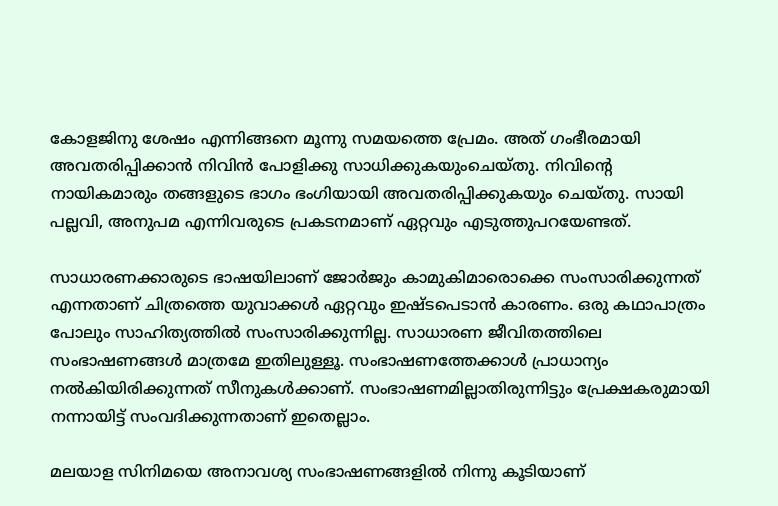കോളജിനു ശേഷം എന്നിങ്ങനെ മൂന്നു സമയത്തെ പ്രേമം. അത് ഗംഭീരമായി അവതരിപ്പിക്കാന്‍ നിവിന്‍ പോളിക്കു സാധിക്കുകയുംചെയ്തു. നിവിന്റെ നായികമാരും തങ്ങളുടെ ഭാഗം ഭംഗിയായി അവതരിപ്പിക്കുകയും ചെയ്തു. സായി പല്ലവി, അനുപമ എന്നിവരുടെ പ്രകടനമാണ് ഏറ്റവും എടുത്തുപറയേണ്ടത്.

സാധാരണക്കാരുടെ ഭാഷയിലാണ് ജോര്‍ജും കാമുകിമാരൊക്കെ സംസാരിക്കുന്നത് എന്നതാണ് ചിത്രത്തെ യുവാക്കള്‍ ഏറ്റവും ഇഷ്ടപെടാന്‍ കാരണം. ഒരു കഥാപാത്രം പോലും സാഹിത്യത്തില്‍ സംസാരിക്കുന്നില്ല. സാധാരണ ജീവിതത്തിലെ സംഭാഷണങ്ങള്‍ മാത്രമേ ഇതിലുള്ളൂ. സംഭാഷണത്തേക്കാള്‍ പ്രാധാന്യം നല്‍കിയിരിക്കുന്നത് സീനുകള്‍ക്കാണ്. സംഭാഷണമില്ലാതിരുന്നിട്ടും പ്രേക്ഷകരുമായി നന്നായിട്ട് സംവദിക്കുന്നതാണ് ഇതെല്ലാം.

മലയാള സിനിമയെ അനാവശ്യ സംഭാഷണങ്ങളില്‍ നിന്നു കൂടിയാണ്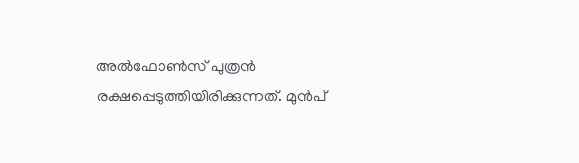അല്‍ഫോണ്‍സ് പുത്രന്‍ രക്ഷപ്പെടുത്തിയിരിക്കുന്നത്. മുന്‍പ്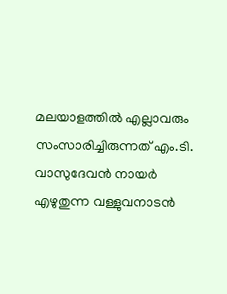മലയാളത്തില്‍ എല്ലാവരും സംസാരിച്ചിരുന്നത് എം.ടി. വാസുദേവന്‍ നായര്‍ എഴുതുന്ന വള്ളുവനാടന്‍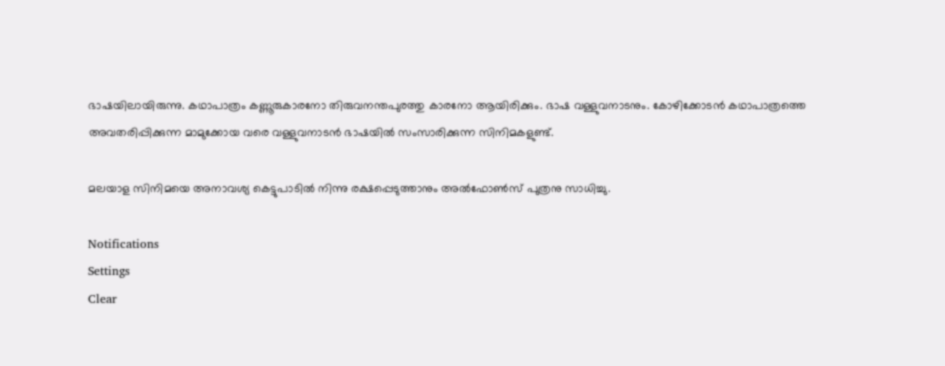ഭാഷയിലായിരുന്നു. കഥാപാത്രം കണ്ണൂരുകാരനോ തിരുവനന്തപുരത്തു കാരനോ ആയിരിക്കും. ഭാഷ വള്ളുവനാടനും. കോഴിക്കോടന്‍ കഥാപാത്രത്തെ അവതരിപ്പിക്കുന്ന മാമുക്കോയ വരെ വള്ളുവനാടന്‍ ഭാഷയില്‍ സംസാരിക്കുന്ന സിനിമകളുണ്ട്.

മലയാള സിനിമയെ അനാവശ്യ കെട്ടുപാടില്‍ നിന്നു രക്ഷപ്പെടുത്താനും അല്‍ഫോണ്‍സ് പുത്രനു സാധിച്ചു.

Notifications
Settings
Clear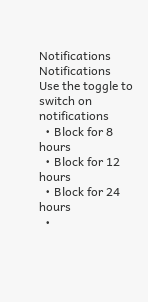Notifications
Notifications
Use the toggle to switch on notifications
  • Block for 8 hours
  • Block for 12 hours
  • Block for 24 hours
  •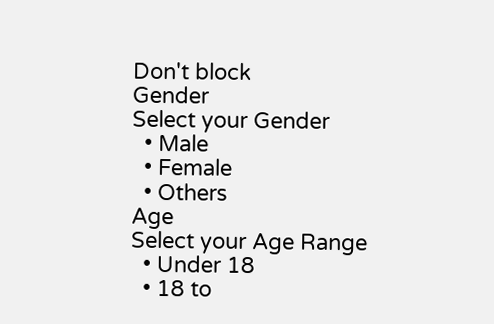Don't block
Gender
Select your Gender
  • Male
  • Female
  • Others
Age
Select your Age Range
  • Under 18
  • 18 to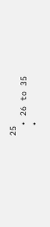25
  • 26 to 35
  •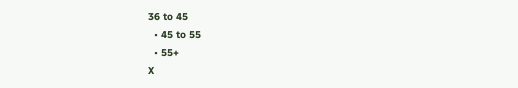36 to 45
  • 45 to 55
  • 55+
X